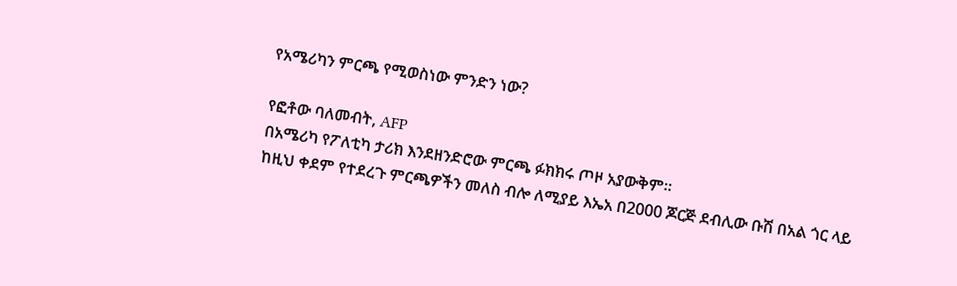የአሜሪካን ምርጫ የሚወስነው ምንድን ነው?

የፎቶው ባለመብት, AFP
በአሜሪካ የፖለቲካ ታሪክ እንደዘንድሮው ምርጫ ፉክክሩ ጦዞ አያውቅም።
ከዚህ ቀደም የተደረጉ ምርጫዎችን መለስ ብሎ ለሚያይ እኤአ በ2000 ጆርጅ ደብሊው ቡሽ በአል ጎር ላይ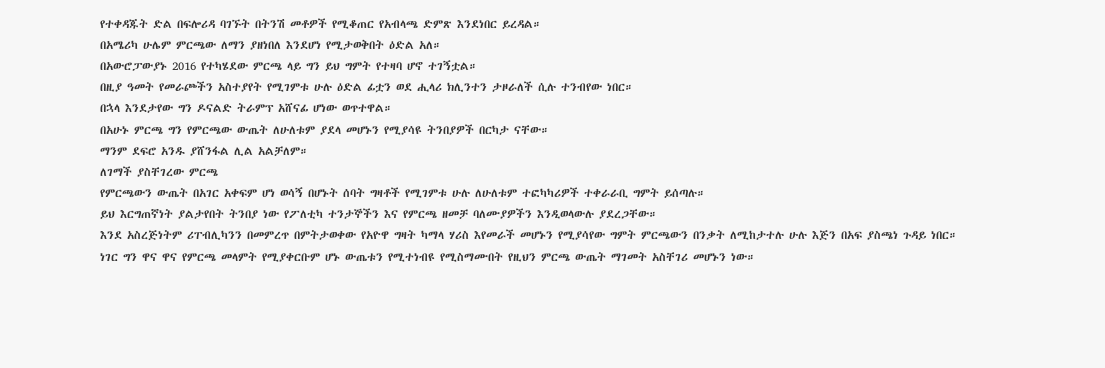የተቀዳጁት ድል በፍሎሪዳ ባገኙት በትንሽ መቶዎች የሚቆጠር የአብላጫ ድምጽ እንደነበር ይረዳል።
በአሜሪካ ሁሌም ምርጫው ለማን ያዘነበለ እንደሆነ የሚታወቅበት ዕድል አለ።
በአውሮፓውያኑ 2016 የተካሄደው ምርጫ ላይ ግን ይህ ግምት የተዛባ ሆኖ ተገኝቷል።
በዚያ ዓመት የመራጮችን አስተያየት የሚገምቱ ሁሉ ዕድል ፊቷን ወደ ሒላሪ ክሊንተን ታዞራለች ሲሉ ተንብየው ነበር።
በኋላ እንደታየው ግን ዶናልድ ትራምፕ አሸናፊ ሆነው ወጥተዋል።
በአሁኑ ምርጫ ግን የምርጫው ውጤት ለሁለቱም ያደላ መሆኑን የሚያሳዩ ትንበያዎች በርካታ ናቸው።
ማንም ደፍሮ አንዱ ያሸንፋል ሊል አልቻለም።
ለገማች ያስቸገረው ምርጫ
የምርጫውን ውጤት በአገር አቀፍም ሆነ ወሳኝ በሆኑት ሰባት ግዛቶች የሚገምቱ ሁሉ ለሁለቱም ተፎካካሪዎች ተቀራራቢ ግምት ይሰጣሉ።
ይህ እርግጠኛነት ያልታየበት ትንበያ ነው የፖለቲካ ተንታኞችን እና የምርጫ ዘመቻ ባለሙያዎችን እንዲወላውሉ ያደረጋቸው።
እንደ አስረጅነትም ሪፐብሊካንን በመምረጥ በምትታወቀው የአዮዋ ግዛት ካማላ ሃሪስ እየመራች መሆኑን የሚያሳየው ግምት ምርጫውን በንቃት ለሚከታተሉ ሁሉ እጅን በአፍ ያስጫነ ጉዳይ ነበር።
ነገር ግን ዋና ዋና የምርጫ መላምት የሚያቀርቡም ሆኑ ውጤቱን የሚተነብዩ የሚስማሙበት የዚህን ምርጫ ውጤት ማገመት አስቸገሪ መሆኑን ነው።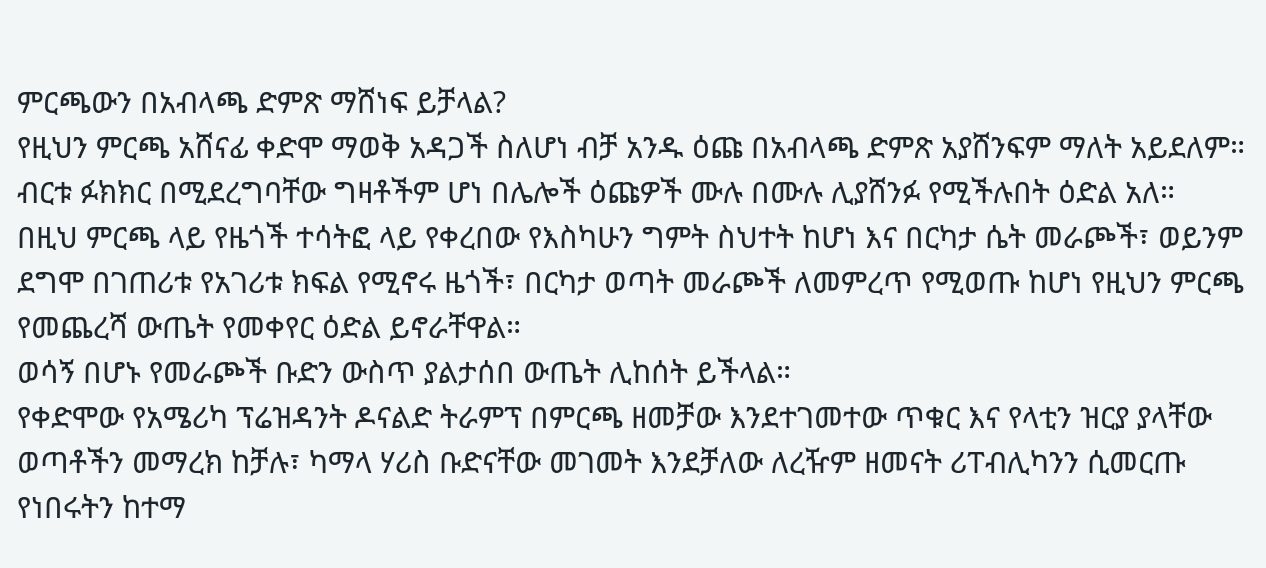ምርጫውን በአብላጫ ድምጽ ማሸነፍ ይቻላል?
የዚህን ምርጫ አሸናፊ ቀድሞ ማወቅ አዳጋች ስለሆነ ብቻ አንዱ ዕጩ በአብላጫ ድምጽ አያሸንፍም ማለት አይደለም።
ብርቱ ፉክክር በሚደረግባቸው ግዛቶችም ሆነ በሌሎች ዕጩዎች ሙሉ በሙሉ ሊያሸንፉ የሚችሉበት ዕድል አለ።
በዚህ ምርጫ ላይ የዜጎች ተሳትፎ ላይ የቀረበው የእስካሁን ግምት ስህተት ከሆነ እና በርካታ ሴት መራጮች፣ ወይንም ደግሞ በገጠሪቱ የአገሪቱ ክፍል የሚኖሩ ዜጎች፣ በርካታ ወጣት መራጮች ለመምረጥ የሚወጡ ከሆነ የዚህን ምርጫ የመጨረሻ ውጤት የመቀየር ዕድል ይኖራቸዋል።
ወሳኝ በሆኑ የመራጮች ቡድን ውስጥ ያልታሰበ ውጤት ሊከሰት ይችላል።
የቀድሞው የአሜሪካ ፕሬዝዳንት ዶናልድ ትራምፕ በምርጫ ዘመቻው እንደተገመተው ጥቁር እና የላቲን ዝርያ ያላቸው ወጣቶችን መማረክ ከቻሉ፣ ካማላ ሃሪስ ቡድናቸው መገመት እንደቻለው ለረዥም ዘመናት ሪፐብሊካንን ሲመርጡ የነበሩትን ከተማ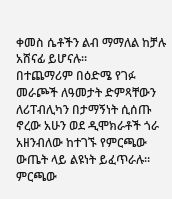ቀመስ ሴቶችን ልብ ማማለል ከቻሉ አሸናፊ ይሆናሉ።
በተጨማሪም በዕድሜ የገፉ መራጮች ለዓመታት ድምጻቸውን ለሪፐብሊካን በታማኝነት ሲሰጡ ኖረው አሁን ወደ ዲሞክራቶች ጎራ አዘንብለው ከተገኙ የምርጫው ውጤት ላይ ልዩነት ይፈጥራሉ።
ምርጫው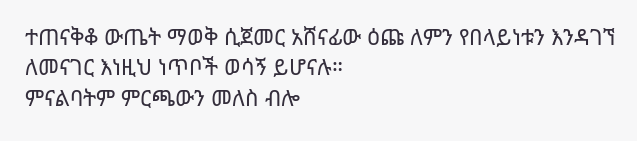ተጠናቅቆ ውጤት ማወቅ ሲጀመር አሸናፊው ዕጩ ለምን የበላይነቱን እንዳገኘ ለመናገር እነዚህ ነጥቦች ወሳኝ ይሆናሉ።
ምናልባትም ምርጫውን መለስ ብሎ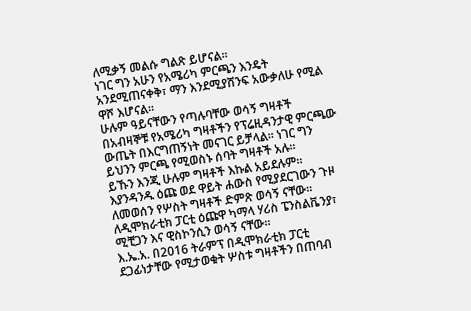ለሚቃኝ መልሱ ግልጽ ይሆናል።
ነገር ግን አሁን የአሜሪካ ምርጫን እንዴት አንደሚጠናቀቅ፣ ማን እንደሚያሸንፍ አውቃለሁ የሚል ዋሾ እሆናል።
ሁሉም ዓይናቸውን የጣሉባቸው ወሳኝ ግዛቶች
በአብዛኞቹ የአሜሪካ ግዛቶችን የፕሬዚዳንታዊ ምርጫው ውጤት በእርግጠኝነት መናገር ይቻላል። ነገር ግን ይህንን ምርጫ የሚወስኑ ሰባት ግዛቶች አሉ።
ይኹን እንጂ ሁሉም ግዛቶች እኩል አይደሉም።
እያንዳንዱ ዕጩ ወደ ዋይት ሐውስ የሚያደርገውን ጉዞ ለመወሰን የሦስት ግዛቶች ድምጽ ወሳኝ ናቸው።
ለዲሞክራቲክ ፓርቲ ዕጩዋ ካማላ ሃሪስ ፔንስልቬንያ፣ ሚቺጋን እና ዊስኮንሲን ወሳኝ ናቸው።
እ.ኤ.አ. በ2016 ትራምፕ በዲሞክራቲክ ፓርቲ ደጋፊነታቸው የሚታወቁት ሦስቱ ግዛቶችን በጠባብ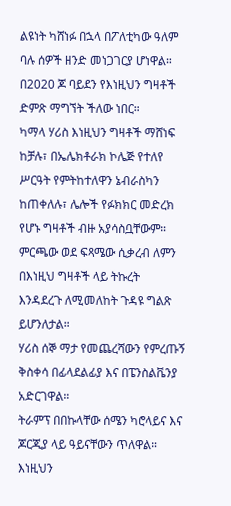ልዩነት ካሸነፉ በኋላ በፖለቲካው ዓለም ባሉ ሰዎች ዘንድ መነጋገርያ ሆነዋል።
በ2020 ጆ ባይደን የእነዚህን ግዛቶች ድምጽ ማግኘት ችለው ነበር።
ካማላ ሃሪስ እነዚህን ግዛቶች ማሸነፍ ከቻሉ፣ በኤሌክቶራክ ኮሌጅ የተለየ ሥርዓት የምትከተለዋን ኔብራስካን ከጠቀለሉ፣ ሌሎች የፉክክር መድረክ የሆኑ ግዛቶች ብዙ አያሳስቧቸውም።
ምርጫው ወደ ፍጻሜው ሲቃረብ ለምን በእነዚህ ግዛቶች ላይ ትኩረት እንዳደረጉ ለሚመለከት ጉዳዩ ግልጽ ይሆንለታል።
ሃሪስ ሰኞ ማታ የመጨረሻውን የምረጡኝ ቅስቀሳ በፊላደልፊያ እና በፔንስልቬንያ አድርገዋል።
ትራምፕ በበኩላቸው ሰሜን ካሮላይና እና ጆርጂያ ላይ ዓይናቸውን ጥለዋል።
እነዚህን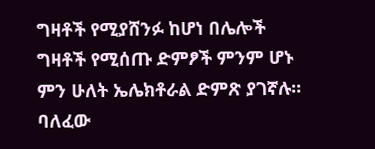ግዛቶች የሚያሸንፉ ከሆነ በሌሎች ግዛቶች የሚሰጡ ድምፆች ምንም ሆኑ ምን ሁለት ኤሌክቶራል ድምጽ ያገኛሉ።
ባለፈው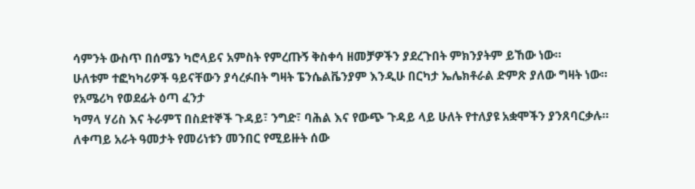ሳምንት ውስጥ በሰሜን ካሮላይና አምስት የምረጡኝ ቅስቀሳ ዘመቻዎችን ያደረጉበት ምክንያትም ይኸው ነው።
ሁለቱም ተፎካካሪዎች ዓይናቸውን ያሳረፉበት ግዛት ፔንሴልቬንያም እንዲሁ በርካታ ኤሌክቶራል ድምጽ ያለው ግዛት ነው።
የአሜሪካ የወደፊት ዕጣ ፈንታ
ካማላ ሃሪስ እና ትራምፕ በስደተኞች ጉዳይ፣ ንግድ፣ ባሕል እና የውጭ ጉዳይ ላይ ሁለት የተለያዩ አቋሞችን ያንጸባርቃሉ።
ለቀጣይ አራት ዓመታት የመሪነቱን መንበር የሚይዙት ሰው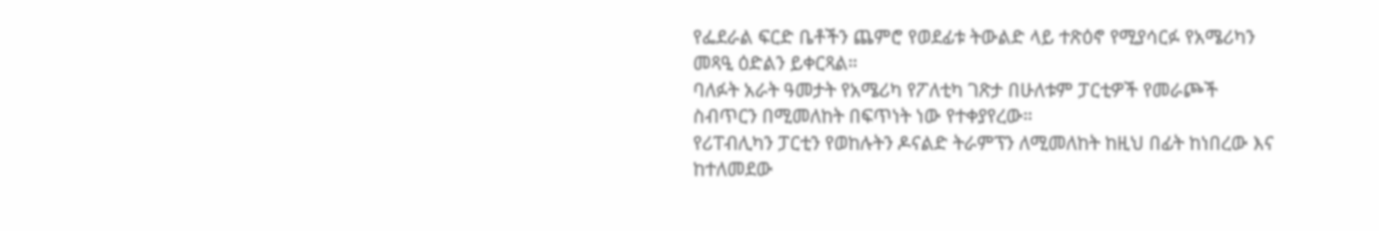የፌደራል ፍርድ ቤቶችን ጨምሮ የወደፊቱ ትውልድ ላይ ተጽዕኖ የሚያሳርፉ የአሜሪካን መጻዒ ዕድልን ይቀርጻል።
ባለፉት አራት ዓመታት የአሜሪካ የፖለቲካ ገጽታ በሁለቱም ፓርቲዎች የመራጮች ስብጥርን በሚመለከት በፍጥነት ነው የተቀያየረው።
የሪፐብሊካን ፓርቲን የወከሉትን ዶናልድ ትራምፕን ለሚመለከት ከዚህ በፊት ከነበረው እና ከተለመደው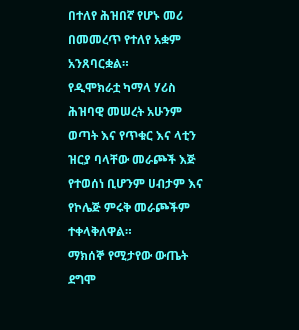በተለየ ሕዝበኛ የሆኑ መሪ በመመረጥ የተለየ አቋም አንጸባርቋል።
የዲሞክራቷ ካማላ ሃሪስ ሕዝባዊ መሠረት አሁንም ወጣት እና የጥቁር እና ላቲን ዝርያ ባላቸው መራጮች እጅ የተወሰነ ቢሆንም ሀብታም እና የኮሌጅ ምሩቅ መራጮችም ተቀላቅለዋል።
ማክሰኞ የሚታየው ውጤት ደግሞ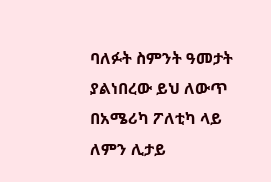ባለፉት ስምንት ዓመታት ያልነበረው ይህ ለውጥ በአሜሪካ ፖለቲካ ላይ ለምን ሊታይ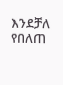እንደቻለ የበለጠ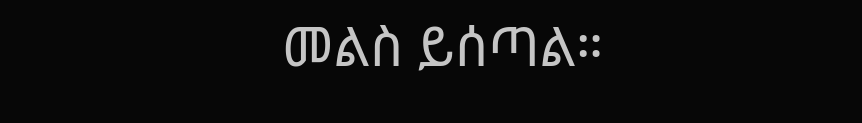መልስ ይሰጣል።